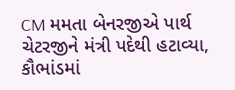CM મમતા બેનરજીએ પાર્થ ચેટરજીને મંત્રી પદેથી હટાવ્યા, કૌભાંડમાં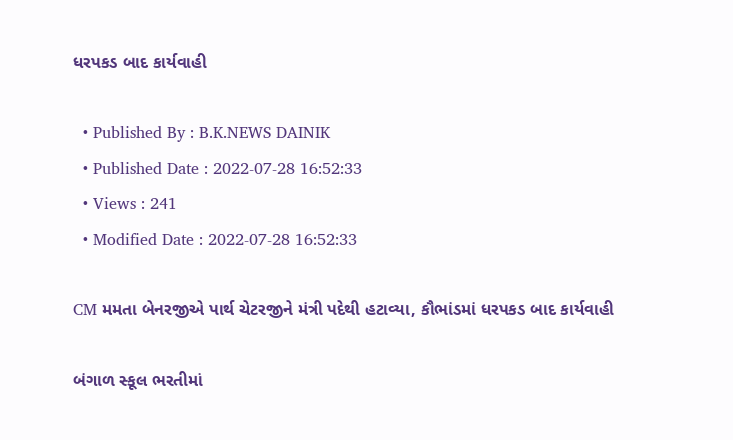ધરપકડ બાદ કાર્યવાહી

  • Published By : B.K.NEWS DAINIK
  • Published Date : 2022-07-28 16:52:33
  • Views : 241
  • Modified Date : 2022-07-28 16:52:33

CM મમતા બેનરજીએ પાર્થ ચેટરજીને મંત્રી પદેથી હટાવ્યા, કૌભાંડમાં ધરપકડ બાદ કાર્યવાહી

બંગાળ સ્કૂલ ભરતીમાં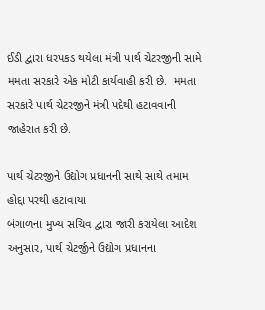ઈડી દ્વારા ધરપકડ થયેલા મંત્રી પાર્થ ચેટરજીની સામે મમતા સરકારે એક મોટી કાર્યવાહી કરી છે.  મમતા સરકારે પાર્થ ચેટરજીને મંત્રી પદેથી હટાવવાની જાહેરાત કરી છે.

પાર્થ ચેટરજીને ઉદ્યોગ પ્રધાનની સાથે સાથે તમામ હોદ્દા પરથી હટાવાયા
બંગાળના મુખ્ય સચિવ દ્વારા જારી કરાયેલા આદેશ અનુસાર, પાર્થ ચેટર્જીને ઉદ્યોગ પ્રધાનના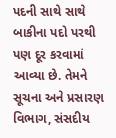પદની સાથે સાથે બાકીના પદો પરથી પણ દૂર કરવામાં આવ્યા છે. તેમને સૂચના અને પ્રસારણ વિભાગ, સંસદીય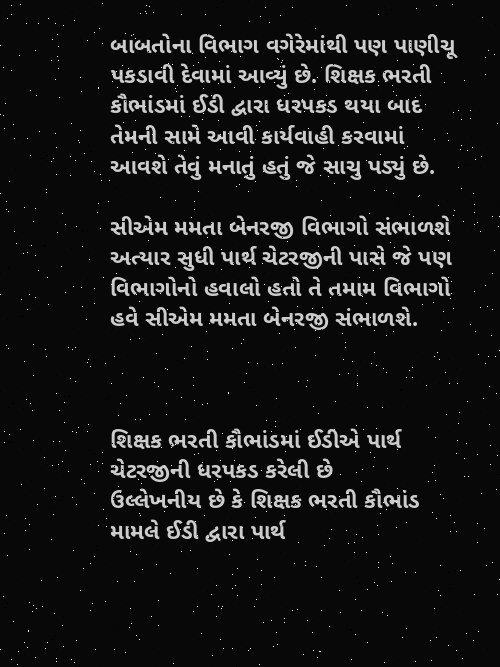બાબતોના વિભાગ વગેરેમાંથી પણ પાણીચૂ પકડાવી દેવામાં આવ્યું છે. શિક્ષક ભરતી કૌભાંડમાં ઈડી દ્વારા ધરપકડ થયા બાદ તેમની સામે આવી કાર્યવાહી કરવામાં આવશે તેવું મનાતું હતું જે સાચુ પડ્યું છે.

સીએમ મમતા બેનરજી વિભાગો સંભાળશે
અત્યાર સુધી પાર્થ ચેટરજીની પાસે જે પણ વિભાગોનો હવાલો હતો તે તમામ વિભાગો હવે સીએમ મમતા બેનરજી સંભાળશે.



શિક્ષક ભરતી કૌભાંડમાં ઈડીએ પાર્થ ચેટરજીની ધરપકડ કરેલી છે
ઉલ્લેખનીય છે કે શિક્ષક ભરતી કૌભાંડ મામલે ઈડી દ્વારા પાર્થ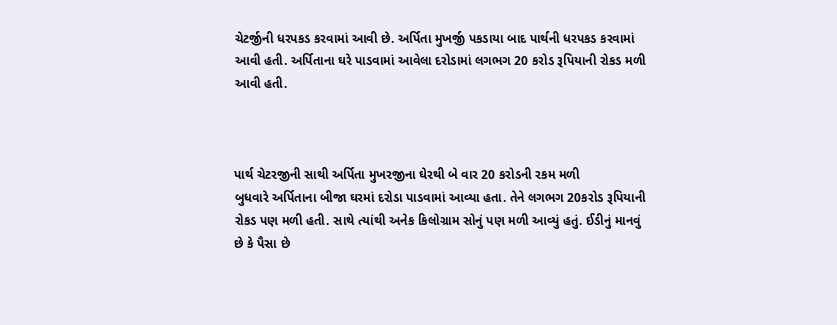ચેટર્જીની ધરપકડ કરવામાં આવી છે. અર્પિતા મુખર્જી પકડાયા બાદ પાર્થની ધરપકડ કરવામાં આવી હતી. અર્પિતાના ઘરે પાડવામાં આવેલા દરોડામાં લગભગ 20 કરોડ રૂપિયાની રોકડ મળી આવી હતી.



પાર્થ ચેટરજીની સાથી અર્પિતા મુખરજીના ઘેરથી બે વાર 20 કરોડની રકમ મળી
બુધવારે અર્પિતાના બીજા ઘરમાં દરોડા પાડવામાં આવ્યા હતા. તેને લગભગ 20કરોડ રૂપિયાની રોકડ પણ મળી હતી. સાથે ત્યાંથી અનેક કિલોગ્રામ સોનું પણ મળી આવ્યું હતું. ઈડીનું માનવું છે કે પૈસા છે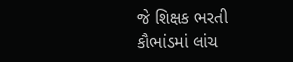જે શિક્ષક ભરતી કૌભાંડમાં લાંચ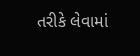તરીકે લેવામાં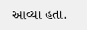આવ્યા હતા.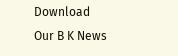Download Our B K News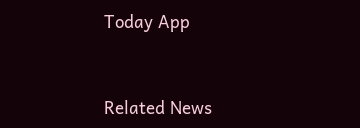Today App



Related News